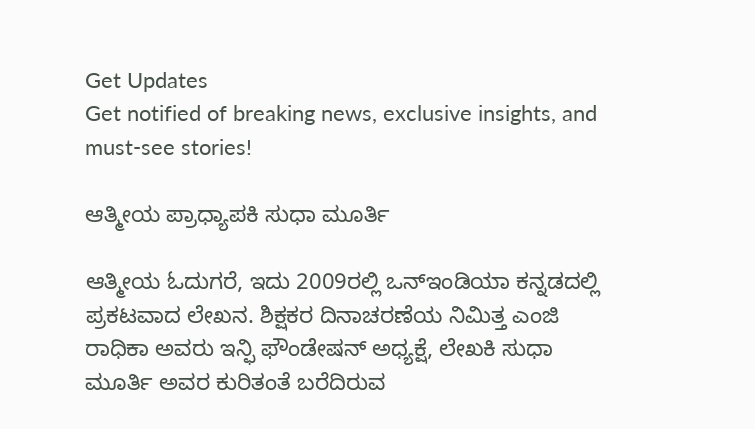Get Updates
Get notified of breaking news, exclusive insights, and must-see stories!

ಆತ್ಮೀಯ ಪ್ರಾಧ್ಯಾಪಕಿ ಸುಧಾ ಮೂರ್ತಿ

ಆತ್ಮೀಯ ಓದುಗರೆ, ಇದು 2009ರಲ್ಲಿ ಒನ್ಇಂಡಿಯಾ ಕನ್ನಡದಲ್ಲಿ ಪ್ರಕಟವಾದ ಲೇಖನ. ಶಿಕ್ಷಕರ ದಿನಾಚರಣೆಯ ನಿಮಿತ್ತ ಎಂಜಿ ರಾಧಿಕಾ ಅವರು ಇನ್ಫಿ ಫೌಂಡೇಷನ್ ಅಧ್ಯಕ್ಷೆ, ಲೇಖಕಿ ಸುಧಾ ಮೂರ್ತಿ ಅವರ ಕುರಿತಂತೆ ಬರೆದಿರುವ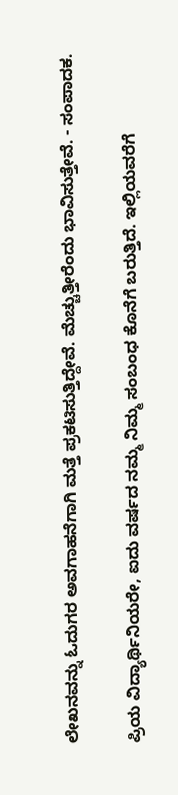ಲೇಖನವನ್ನು ಓದುಗರ ಅವಗಾಹನೆಗಾಗಿ ಮತ್ತೆ ಪ್ರಕಟಿಸುತ್ತಿದ್ದೇವೆ. ಮೆಚ್ಚುತ್ತೀರೆಂದು ಭಾವಿಸುತ್ತೇವೆ. - ಸಂಪಾದಕ.

ಪ್ರಿಯ ವಿದ್ಯಾರ್ಥಿನಿಯರೇ, ಐದು ವರ್ಷದ ನಮ್ಮ ನಿಮ್ಮ ಸಂಬಂಧ ಕೊನೆಗೆ ಬರುತ್ತಿದೆ. ಇಲ್ಲಿಯವರೆಗೆ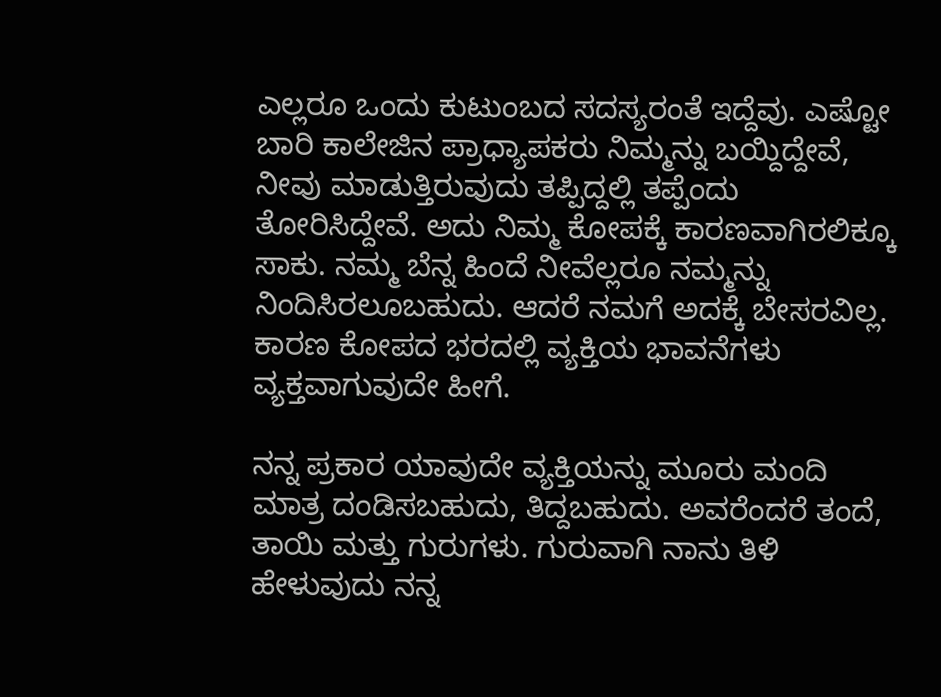ಎಲ್ಲರೂ ಒಂದು ಕುಟುಂಬದ ಸದಸ್ಯರಂತೆ ಇದ್ದೆವು. ಎಷ್ಟೋ ಬಾರಿ ಕಾಲೇಜಿನ ಪ್ರಾಧ್ಯಾಪಕರು ನಿಮ್ಮನ್ನು ಬಯ್ದಿದ್ದೇವೆ, ನೀವು ಮಾಡುತ್ತಿರುವುದು ತಪ್ಪಿದ್ದಲ್ಲಿ ತಪ್ಪೆಂದು ತೋರಿಸಿದ್ದೇವೆ. ಅದು ನಿಮ್ಮ ಕೋಪಕ್ಕೆ ಕಾರಣವಾಗಿರಲಿಕ್ಕೂ ಸಾಕು. ನಮ್ಮ ಬೆನ್ನ ಹಿಂದೆ ನೀವೆಲ್ಲರೂ ನಮ್ಮನ್ನು ನಿಂದಿಸಿರಲೂಬಹುದು. ಆದರೆ ನಮಗೆ ಅದಕ್ಕೆ ಬೇಸರವಿಲ್ಲ. ಕಾರಣ ಕೋಪದ ಭರದಲ್ಲಿ ವ್ಯಕ್ತಿಯ ಭಾವನೆಗಳು ವ್ಯಕ್ತವಾಗುವುದೇ ಹೀಗೆ.

ನನ್ನ ಪ್ರಕಾರ ಯಾವುದೇ ವ್ಯಕ್ತಿಯನ್ನು ಮೂರು ಮಂದಿ ಮಾತ್ರ ದಂಡಿಸಬಹುದು, ತಿದ್ದಬಹುದು. ಅವರೆಂದರೆ ತಂದೆ, ತಾಯಿ ಮತ್ತು ಗುರುಗಳು. ಗುರುವಾಗಿ ನಾನು ತಿಳಿ ಹೇಳುವುದು ನನ್ನ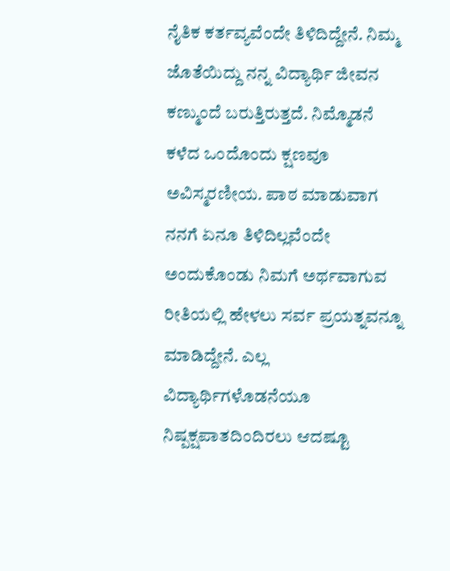ನೈತಿಕ ಕರ್ತವ್ಯವೆಂದೇ ತಿಳಿದಿದ್ದೇನೆ. ನಿಮ್ಮ ಜೊತೆಯಿದ್ದು ನನ್ನ ವಿದ್ಯಾರ್ಥಿ ಜೀವನ ಕಣ್ಮುಂದೆ ಬರುತ್ತಿರುತ್ತದೆ. ನಿಮ್ಮೊಡನೆ ಕಳೆದ ಒಂದೊಂದು ಕ್ಷಣವೂ ಅವಿಸ್ಮರಣೀಯ. ಪಾಠ ಮಾಡುವಾಗ ನನಗೆ ಏನೂ ತಿಳಿದಿಲ್ಲವೆಂದೇ ಅಂದುಕೊಂಡು ನಿಮಗೆ ಅರ್ಥವಾಗುವ ರೀತಿಯಲ್ಲಿ ಹೇಳಲು ಸರ್ವ ಪ್ರಯತ್ನವನ್ನೂ ಮಾಡಿದ್ದೇನೆ. ಎಲ್ಲ ವಿದ್ಯಾರ್ಥಿಗಳೊಡನೆಯೂ ನಿಷ್ಪಕ್ಷಪಾತದಿಂದಿರಲು ಆದಷ್ಟೂ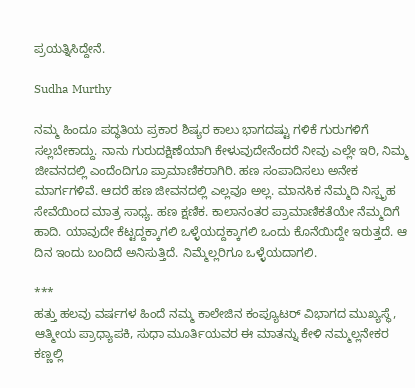ಪ್ರಯತ್ನಿಸಿದ್ದೇನೆ.

Sudha Murthy

ನಮ್ಮ ಹಿಂದೂ ಪದ್ಧತಿಯ ಪ್ರಕಾರ ಶಿಷ್ಯರ ಕಾಲು ಭಾಗದಷ್ಟು ಗಳಿಕೆ ಗುರುಗಳಿಗೆ ಸಲ್ಲಬೇಕಾದ್ದು. ನಾನು ಗುರುದಕ್ಷಿಣೆಯಾಗಿ ಕೇಳುವುದೇನೆಂದರೆ ನೀವು ಎಲ್ಲೇ ಇರಿ, ನಿಮ್ಮ ಜೀವನದಲ್ಲಿ ಎಂದೆಂದಿಗೂ ಪ್ರಾಮಾಣಿಕರಾಗಿರಿ. ಹಣ ಸಂಪಾದಿಸಲು ಅನೇಕ ಮಾರ್ಗಗಳಿವೆ. ಆದರೆ ಹಣ ಜೀವನದಲ್ಲಿ ಎಲ್ಲವೂ ಅಲ್ಲ. ಮಾನಸಿಕ ನೆಮ್ಮದಿ ನಿಸ್ಪೃಹ ಸೇವೆಯಿಂದ ಮಾತ್ರ ಸಾಧ್ಯ. ಹಣ ಕ್ಷಣಿಕ. ಕಾಲಾನಂತರ ಪ್ರಾಮಾಣಿಕತೆಯೇ ನೆಮ್ಮದಿಗೆ ಹಾದಿ. ಯಾವುದೇ ಕೆಟ್ಟದ್ದಕ್ಕಾಗಲಿ ಒಳ್ಳೆಯದ್ದಕ್ಕಾಗಲಿ ಒಂದು ಕೊನೆಯಿದ್ದೇ ಇರುತ್ತದೆ. ಆ ದಿನ ಇಂದು ಬಂದಿದೆ ಅನಿಸುತ್ತಿದೆ. ನಿಮ್ಮೆಲ್ಲರಿಗೂ ಒಳ್ಳೆಯದಾಗಲಿ.

***
ಹತ್ತು ಹಲವು ವರ್ಷಗಳ ಹಿಂದೆ ನಮ್ಮ ಕಾಲೇಜಿನ ಕಂಪ್ಯೂಟರ್ ವಿಭಾಗದ ಮುಖ್ಯಸ್ಥೆ, ಆತ್ಮೀಯ ಪ್ರಾಧ್ಯಾಪಕಿ, ಸುಧಾ ಮೂರ್ತಿಯವರ ಈ ಮಾತನ್ನು ಕೇಳಿ ನಮ್ಮಲ್ಲನೇಕರ ಕಣ್ಣಲ್ಲಿ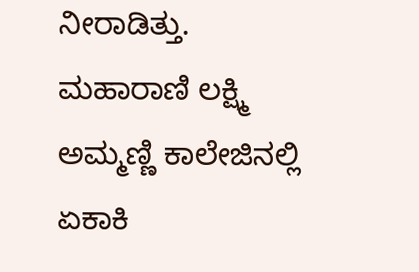ನೀರಾಡಿತ್ತು. ಮಹಾರಾಣಿ ಲಕ್ಷ್ಮಿ ಅಮ್ಮಣ್ಣಿ ಕಾಲೇಜಿನಲ್ಲಿ ಏಕಾಕಿ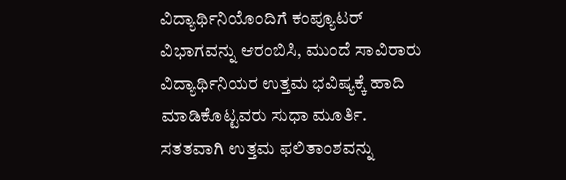ವಿದ್ಯಾರ್ಥಿನಿಯೊಂದಿಗೆ ಕಂಪ್ಯೂಟರ್ ವಿಭಾಗವನ್ನು ಆರಂಬಿಸಿ, ಮುಂದೆ ಸಾವಿರಾರು ವಿದ್ಯಾರ್ಥಿನಿಯರ ಉತ್ತಮ ಭವಿಷ್ಯಕ್ಕೆ ಹಾದಿ ಮಾಡಿಕೊಟ್ಟವರು ಸುಧಾ ಮೂರ್ತಿ. ಸತತವಾಗಿ ಉತ್ತಮ ಫಲಿತಾಂಶವನ್ನು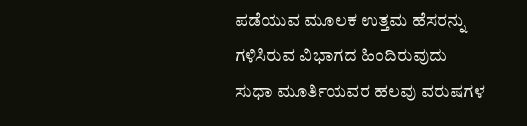ಪಡೆಯುವ ಮೂಲಕ ಉತ್ತಮ ಹೆಸರನ್ನು ಗಳಿಸಿರುವ ವಿಭಾಗದ ಹಿಂದಿರುವುದು ಸುಧಾ ಮೂರ್ತಿಯವರ ಹಲವು ವರುಷಗಳ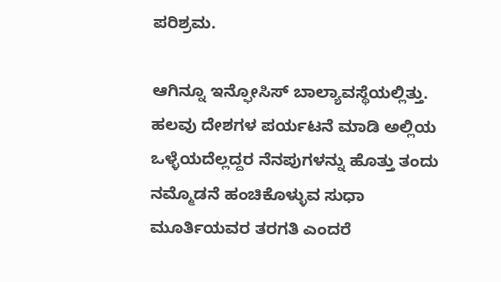ಪರಿಶ್ರಮ.

ಆಗಿನ್ನೂ ಇನ್ಫೋಸಿಸ್ ಬಾಲ್ಯಾವಸ್ಥೆಯಲ್ಲಿತ್ತು. ಹಲವು ದೇಶಗಳ ಪರ್ಯಟನೆ ಮಾಡಿ ಅಲ್ಲಿಯ ಒಳ್ಳೆಯದೆಲ್ಲದ್ದರ ನೆನಪುಗಳನ್ನು ಹೊತ್ತು ತಂದು ನಮ್ಮೊಡನೆ ಹಂಚಿಕೊಳ್ಳುವ ಸುಧಾ ಮೂರ್ತಿಯವರ ತರಗತಿ ಎಂದರೆ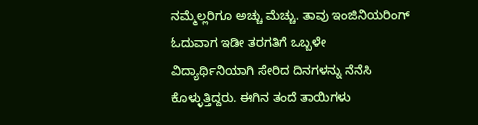ನಮ್ಮೆಲ್ಲರಿಗೂ ಅಚ್ಚು ಮೆಚ್ಚು. ತಾವು ಇಂಜಿನಿಯರಿಂಗ್ ಓದುವಾಗ ಇಡೀ ತರಗತಿಗೆ ಒಬ್ಬಳೇ ವಿದ್ಯಾರ್ಥಿನಿಯಾಗಿ ಸೇರಿದ ದಿನಗಳನ್ನು ನೆನೆಸಿ ಕೊಳ್ಳುತ್ತಿದ್ದರು. ಈಗಿನ ತಂದೆ ತಾಯಿಗಳು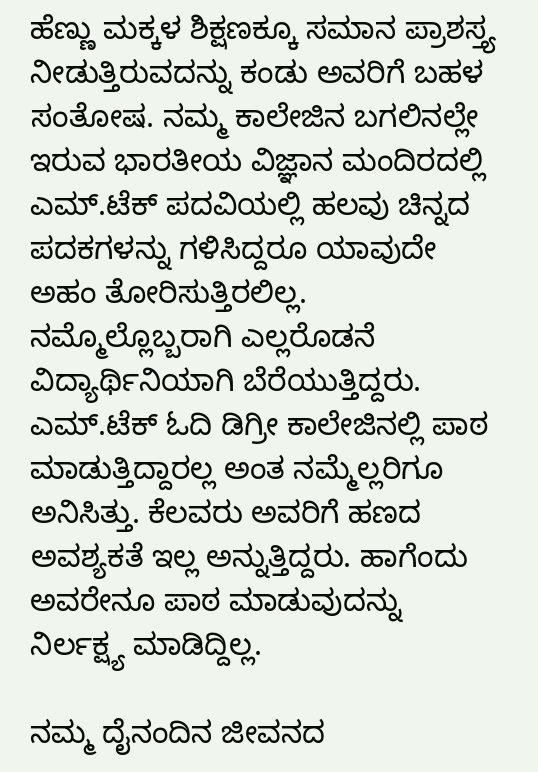ಹೆಣ್ಣು ಮಕ್ಕಳ ಶಿಕ್ಷಣಕ್ಕೂ ಸಮಾನ ಪ್ರಾಶಸ್ತ್ಯ ನೀಡುತ್ತಿರುವದನ್ನು ಕಂಡು ಅವರಿಗೆ ಬಹಳ ಸಂತೋಷ. ನಮ್ಮ ಕಾಲೇಜಿನ ಬಗಲಿನಲ್ಲೇ ಇರುವ ಭಾರತೀಯ ವಿಜ್ಞಾನ ಮಂದಿರದಲ್ಲಿ ಎಮ್.ಟೆಕ್ ಪದವಿಯಲ್ಲಿ ಹಲವು ಚಿನ್ನದ ಪದಕಗಳನ್ನು ಗಳಿಸಿದ್ದರೂ ಯಾವುದೇ ಅಹಂ ತೋರಿಸುತ್ತಿರಲಿಲ್ಲ. ನಮ್ಮೊಲ್ಲೊಬ್ಬರಾಗಿ ಎಲ್ಲರೊಡನೆ ವಿದ್ಯಾರ್ಥಿನಿಯಾಗಿ ಬೆರೆಯುತ್ತಿದ್ದರು. ಎಮ್.ಟೆಕ್ ಓದಿ ಡಿಗ್ರೀ ಕಾಲೇಜಿನಲ್ಲಿ ಪಾಠ ಮಾಡುತ್ತಿದ್ದಾರಲ್ಲ ಅಂತ ನಮ್ಮೆಲ್ಲರಿಗೂ ಅನಿಸಿತ್ತು. ಕೆಲವರು ಅವರಿಗೆ ಹಣದ ಅವಶ್ಯಕತೆ ಇಲ್ಲ ಅನ್ನುತ್ತಿದ್ದರು. ಹಾಗೆಂದು ಅವರೇನೂ ಪಾಠ ಮಾಡುವುದನ್ನು ನಿರ್ಲಕ್ಷ್ಯ ಮಾಡಿದ್ದಿಲ್ಲ.

ನಮ್ಮ ದೈನಂದಿನ ಜೀವನದ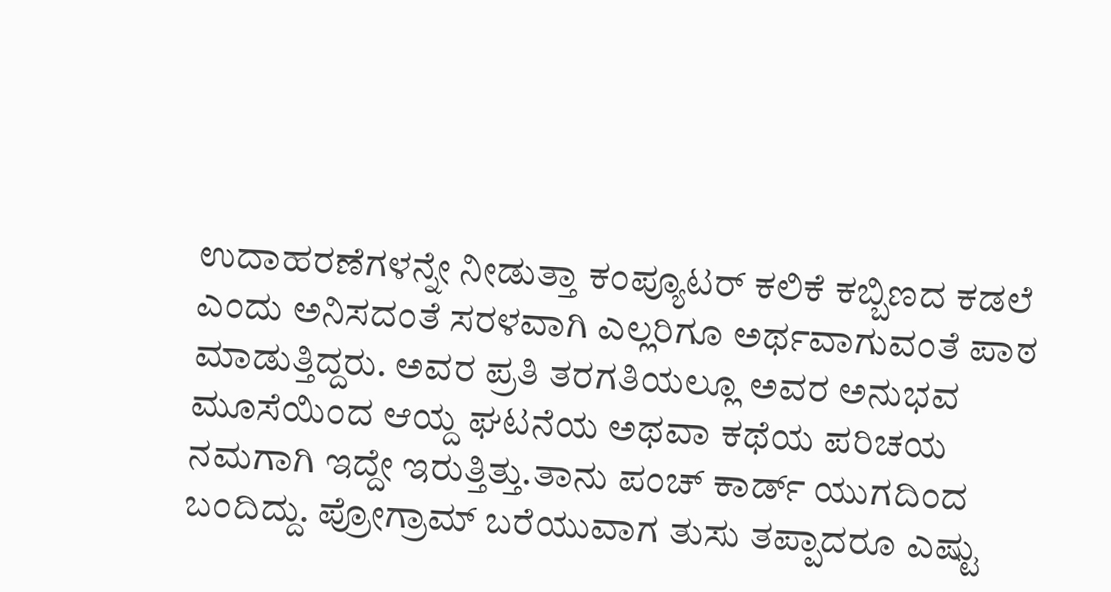ಉದಾಹರಣೆಗಳನ್ನೇ ನೀಡುತ್ತಾ ಕಂಪ್ಯೂಟರ್ ಕಲಿಕೆ ಕಬ್ಬಿಣದ ಕಡಲೆ ಎಂದು ಅನಿಸದಂತೆ ಸರಳವಾಗಿ ಎಲ್ಲರಿಗೂ ಅರ್ಥವಾಗುವಂತೆ ಪಾಠ ಮಾಡುತ್ತಿದ್ದರು. ಅವರ ಪ್ರತಿ ತರಗತಿಯಲ್ಲೂ ಅವರ ಅನುಭವ ಮೂಸೆಯಿಂದ ಆಯ್ದ ಘಟನೆಯ ಅಥವಾ ಕಥೆಯ ಪರಿಚಯ ನಮಗಾಗಿ ಇದ್ದೇ ಇರುತ್ತಿತ್ತು.ತಾನು ಪಂಚ್ ಕಾರ್ಡ್ ಯುಗದಿಂದ ಬಂದಿದ್ದು. ಪ್ರೋಗ್ರಾಮ್ ಬರೆಯುವಾಗ ತುಸು ತಪ್ಪಾದರೂ ಎಷ್ಟು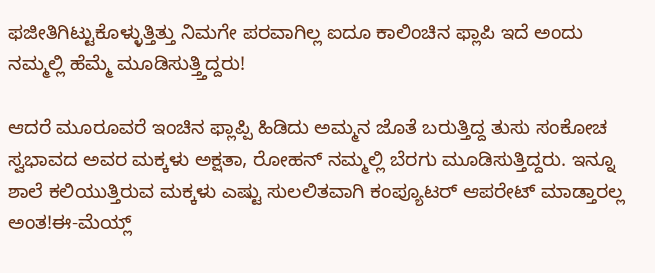ಫಜೀತಿಗಿಟ್ಟುಕೊಳ್ಳುತ್ತಿತ್ತು ನಿಮಗೇ ಪರವಾಗಿಲ್ಲ ಐದೂ ಕಾಲಿಂಚಿನ ಫ್ಲಾಪಿ ಇದೆ ಅಂದು ನಮ್ಮಲ್ಲಿ ಹೆಮ್ಮೆ ಮೂಡಿಸುತ್ತ್ತಿದ್ದರು!

ಆದರೆ ಮೂರೂವರೆ ಇಂಚಿನ ಫ್ಲಾಪ್ಪಿ ಹಿಡಿದು ಅಮ್ಮನ ಜೊತೆ ಬರುತ್ತಿದ್ದ ತುಸು ಸಂಕೋಚ ಸ್ವಭಾವದ ಅವರ ಮಕ್ಕಳು ಅಕ್ಷತಾ, ರೋಹನ್ ನಮ್ಮಲ್ಲಿ ಬೆರಗು ಮೂಡಿಸುತ್ತಿದ್ದರು. ಇನ್ನೂ ಶಾಲೆ ಕಲಿಯುತ್ತಿರುವ ಮಕ್ಕಳು ಎಷ್ಟು ಸುಲಲಿತವಾಗಿ ಕಂಪ್ಯೂಟರ್ ಆಪರೇಟ್ ಮಾಡ್ತಾರಲ್ಲ ಅಂತ!ಈ-ಮೆಯ್ಲ್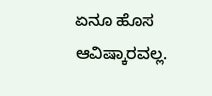ಏನೂ ಹೊಸ ಆವಿಷ್ಕಾರವಲ್ಲ.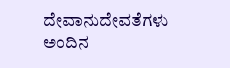ದೇವಾನುದೇವತೆಗಳು ಅಂದಿನ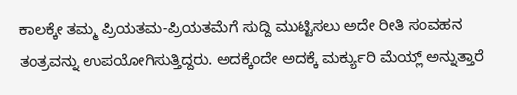ಕಾಲಕ್ಕೇ ತಮ್ಮ ಪ್ರಿಯತಮ-ಪ್ರಿಯತಮೆಗೆ ಸುದ್ದಿ ಮುಟ್ಟಿಸಲು ಅದೇ ರೀತಿ ಸಂವಹನ ತಂತ್ರವನ್ನು ಉಪಯೋಗಿಸುತ್ತಿದ್ದರು. ಅದಕ್ಕೆಂದೇ ಅದಕ್ಕೆ ಮರ್ಕ್ಯುರಿ ಮೆಯ್ಲ್ ಅನ್ನುತ್ತಾರೆ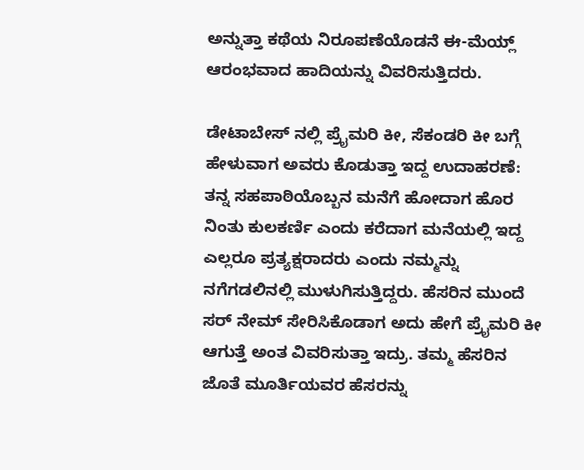ಅನ್ನುತ್ತಾ ಕಥೆಯ ನಿರೂಪಣೆಯೊಡನೆ ಈ-ಮೆಯ್ಲ್ ಆರಂಭವಾದ ಹಾದಿಯನ್ನು ವಿವರಿಸುತ್ತಿದರು.

ಡೇಟಾಬೇಸ್ ನಲ್ಲಿ ಪ್ರೈಮರಿ ಕೀ, ಸೆಕಂಡರಿ ಕೀ ಬಗ್ಗೆ ಹೇಳುವಾಗ ಅವರು ಕೊಡುತ್ತಾ ಇದ್ದ ಉದಾಹರಣೆ: ತನ್ನ ಸಹಪಾಠಿಯೊಬ್ಬನ ಮನೆಗೆ ಹೋದಾಗ ಹೊರ ನಿಂತು ಕುಲಕರ್ಣಿ ಎಂದು ಕರೆದಾಗ ಮನೆಯಲ್ಲಿ ಇದ್ದ ಎಲ್ಲರೂ ಪ್ರತ್ಯಕ್ಷರಾದರು ಎಂದು ನಮ್ಮನ್ನು ನಗೆಗಡಲಿನಲ್ಲಿ ಮುಳುಗಿಸುತ್ತಿದ್ದರು. ಹೆಸರಿನ ಮುಂದೆ ಸರ್ ನೇಮ್ ಸೇರಿಸಿಕೊಡಾಗ ಅದು ಹೇಗೆ ಪ್ರೈಮರಿ ಕೀ ಆಗುತ್ತೆ ಅಂತ ವಿವರಿಸುತ್ತಾ ಇದ್ರು. ತಮ್ಮ ಹೆಸರಿನ ಜೊತೆ ಮೂರ್ತಿಯವರ ಹೆಸರನ್ನು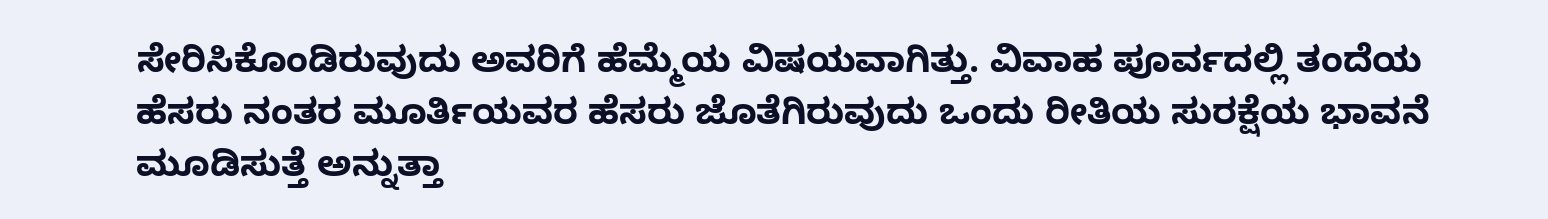ಸೇರಿಸಿಕೊಂಡಿರುವುದು ಅವರಿಗೆ ಹೆಮ್ಮೆಯ ವಿಷಯವಾಗಿತ್ತು. ವಿವಾಹ ಪೂರ್ವದಲ್ಲಿ ತಂದೆಯ ಹೆಸರು ನಂತರ ಮೂರ್ತಿಯವರ ಹೆಸರು ಜೊತೆಗಿರುವುದು ಒಂದು ರೀತಿಯ ಸುರಕ್ಷೆಯ ಭಾವನೆ ಮೂಡಿಸುತ್ತೆ ಅನ್ನುತ್ತಾ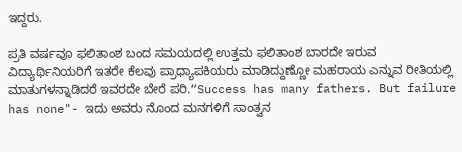ಇದ್ದರು.

ಪ್ರತಿ ವರ್ಷವೂ ಫಲಿತಾಂಶ ಬಂದ ಸಮಯದಲ್ಲಿ ಉತ್ತಮ ಫಲಿತಾಂಶ ಬಾರದೇ ಇರುವ ವಿದ್ಯಾರ್ಥಿನಿಯರಿಗೆ ಇತರೇ ಕೆಲವು ಪ್ರಾಧ್ಯಾಪಕಿಯರು ಮಾಡಿದ್ದುಣ್ಣೋ ಮಹರಾಯ ಎನ್ನುವ ರೀತಿಯಲ್ಲಿ ಮಾತುಗಳನ್ನಾಡಿದರೆ ಇವರದೇ ಬೇರೆ ಪರಿ.“Success has many fathers. But failure has none"- ಇದು ಅವರು ನೊಂದ ಮನಗಳಿಗೆ ಸಾಂತ್ವನ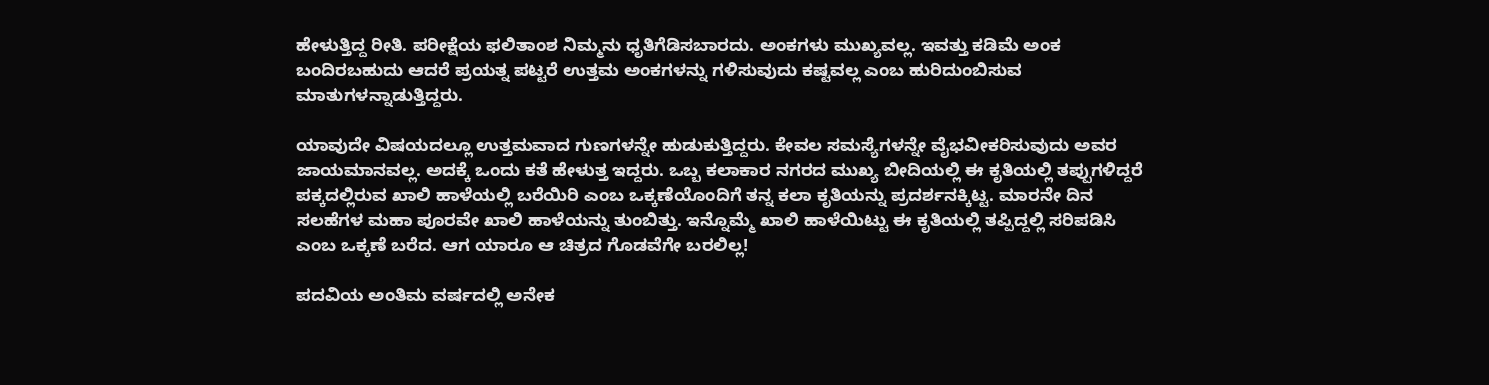ಹೇಳುತ್ತಿದ್ದ ರೀತಿ. ಪರೀಕ್ಷೆಯ ಫಲಿತಾಂಶ ನಿಮ್ಮನು ಧೃತಿಗೆಡಿಸಬಾರದು. ಅಂಕಗಳು ಮುಖ್ಯವಲ್ಲ. ಇವತ್ತು ಕಡಿಮೆ ಅಂಕ ಬಂದಿರಬಹುದು ಆದರೆ ಪ್ರಯತ್ನ ಪಟ್ಟರೆ ಉತ್ತಮ ಅಂಕಗಳನ್ನು ಗಳಿಸುವುದು ಕಷ್ಟವಲ್ಲ ಎಂಬ ಹುರಿದುಂಬಿಸುವ ಮಾತುಗಳನ್ನಾಡುತ್ತಿದ್ದರು.

ಯಾವುದೇ ವಿಷಯದಲ್ಲೂ ಉತ್ತಮವಾದ ಗುಣಗಳನ್ನೇ ಹುಡುಕುತ್ತಿದ್ದರು. ಕೇವಲ ಸಮಸ್ಯೆಗಳನ್ನೇ ವೈಭವೀಕರಿಸುವುದು ಅವರ ಜಾಯಮಾನವಲ್ಲ. ಅದಕ್ಕೆ ಒಂದು ಕತೆ ಹೇಳುತ್ತ ಇದ್ದರು. ಒಬ್ಬ ಕಲಾಕಾರ ನಗರದ ಮುಖ್ಯ ಬೀದಿಯಲ್ಲಿ ಈ ಕೃತಿಯಲ್ಲಿ ತಪ್ಪುಗಳಿದ್ದರೆ ಪಕ್ಕದಲ್ಲಿರುವ ಖಾಲಿ ಹಾಳೆಯಲ್ಲಿ ಬರೆಯಿರಿ ಎಂಬ ಒಕ್ಕಣೆಯೊಂದಿಗೆ ತನ್ನ ಕಲಾ ಕೃತಿಯನ್ನು ಪ್ರದರ್ಶನಕ್ಕಿಟ್ಟ. ಮಾರನೇ ದಿನ ಸಲಹೆಗಳ ಮಹಾ ಪೂರವೇ ಖಾಲಿ ಹಾಳೆಯನ್ನು ತುಂಬಿತ್ತು. ಇನ್ನೊಮ್ಮೆ ಖಾಲಿ ಹಾಳೆಯಿಟ್ಟು ಈ ಕೃತಿಯಲ್ಲಿ ತಪ್ಪಿದ್ದಲ್ಲಿ ಸರಿಪಡಿಸಿ ಎಂಬ ಒಕ್ಕಣೆ ಬರೆದ. ಆಗ ಯಾರೂ ಆ ಚಿತ್ರದ ಗೊಡವೆಗೇ ಬರಲಿಲ್ಲ!

ಪದವಿಯ ಅಂತಿಮ ವರ್ಷದಲ್ಲಿ ಅನೇಕ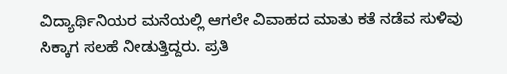ವಿದ್ಯಾರ್ಥಿನಿಯರ ಮನೆಯಲ್ಲಿ ಆಗಲೇ ವಿವಾಹದ ಮಾತು ಕತೆ ನಡೆವ ಸುಳಿವು ಸಿಕ್ಕಾಗ ಸಲಹೆ ನೀಡುತ್ತಿದ್ದರು. ಪ್ರತಿ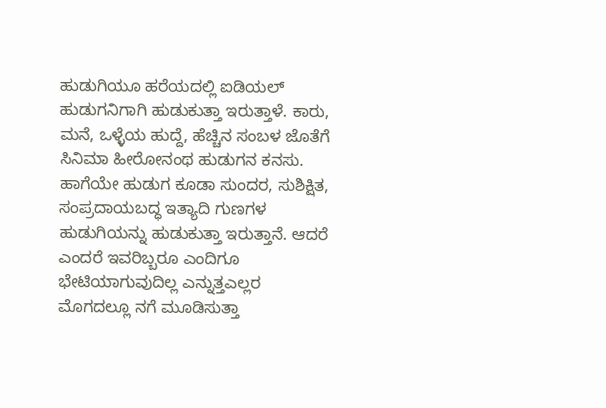ಹುಡುಗಿಯೂ ಹರೆಯದಲ್ಲಿ ಐಡಿಯಲ್ ಹುಡುಗನಿಗಾಗಿ ಹುಡುಕುತ್ತಾ ಇರುತ್ತಾಳೆ. ಕಾರು, ಮನೆ, ಒಳ್ಳೆಯ ಹುದ್ದೆ, ಹೆಚ್ಚಿನ ಸಂಬಳ ಜೊತೆಗೆ ಸಿನಿಮಾ ಹೀರೋನಂಥ ಹುಡುಗನ ಕನಸು. ಹಾಗೆಯೇ ಹುಡುಗ ಕೂಡಾ ಸುಂದರ, ಸುಶಿಕ್ಷಿತ, ಸಂಪ್ರದಾಯಬದ್ಧ ಇತ್ಯಾದಿ ಗುಣಗಳ ಹುಡುಗಿಯನ್ನು ಹುಡುಕುತ್ತಾ ಇರುತ್ತಾನೆ. ಆದರೆ ಎಂದರೆ ಇವರಿಬ್ಬರೂ ಎಂದಿಗೂ ಭೇಟಿಯಾಗುವುದಿಲ್ಲ ಎನ್ನುತ್ತಎಲ್ಲರ ಮೊಗದಲ್ಲೂ ನಗೆ ಮೂಡಿಸುತ್ತಾ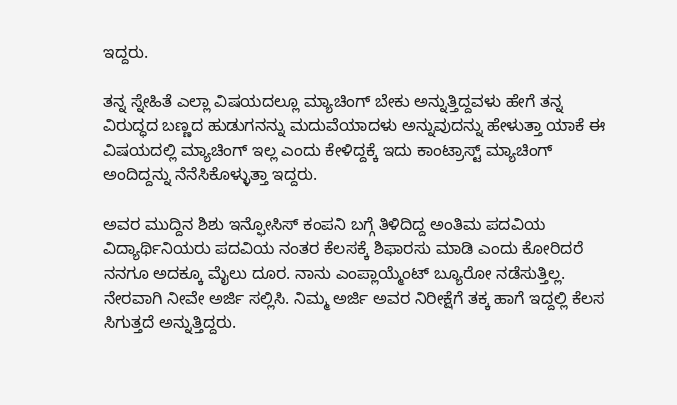ಇದ್ದರು.

ತನ್ನ ಸ್ನೇಹಿತೆ ಎಲ್ಲಾ ವಿಷಯದಲ್ಲೂ ಮ್ಯಾಚಿಂಗ್ ಬೇಕು ಅನ್ನುತ್ತಿದ್ದವಳು ಹೇಗೆ ತನ್ನ ವಿರುದ್ಧದ ಬಣ್ಣದ ಹುಡುಗನನ್ನು ಮದುವೆಯಾದಳು ಅನ್ನುವುದನ್ನು ಹೇಳುತ್ತಾ ಯಾಕೆ ಈ ವಿಷಯದಲ್ಲಿ ಮ್ಯಾಚಿಂಗ್ ಇಲ್ಲ ಎಂದು ಕೇಳಿದ್ದಕ್ಕೆ ಇದು ಕಾಂಟ್ರಾಸ್ಟ್ ಮ್ಯಾಚಿಂಗ್ ಅಂದಿದ್ದನ್ನು ನೆನೆಸಿಕೊಳ್ಳುತ್ತಾ ಇದ್ದರು.

ಅವರ ಮುದ್ದಿನ ಶಿಶು ಇನ್ಫೋಸಿಸ್ ಕಂಪನಿ ಬಗ್ಗೆ ತಿಳಿದಿದ್ದ ಅಂತಿಮ ಪದವಿಯ ವಿದ್ಯಾರ್ಥಿನಿಯರು ಪದವಿಯ ನಂತರ ಕೆಲಸಕ್ಕೆ ಶಿಫಾರಸು ಮಾಡಿ ಎಂದು ಕೋರಿದರೆ ನನಗೂ ಅದಕ್ಕೂ ಮೈಲು ದೂರ. ನಾನು ಎಂಪ್ಲಾಯ್ಮೆಂಟ್ ಬ್ಯೂರೋ ನಡೆಸುತ್ತಿಲ್ಲ. ನೇರವಾಗಿ ನೀವೇ ಅರ್ಜಿ ಸಲ್ಲಿಸಿ. ನಿಮ್ಮ ಅರ್ಜಿ ಅವರ ನಿರೀಕ್ಷೆಗೆ ತಕ್ಕ ಹಾಗೆ ಇದ್ದಲ್ಲಿ ಕೆಲಸ ಸಿಗುತ್ತದೆ ಅನ್ನುತ್ತಿದ್ದರು.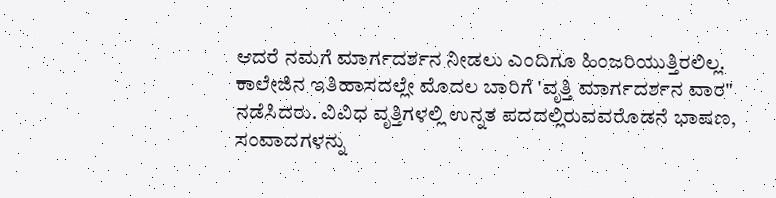ಆದರೆ ನಮಗೆ ಮಾರ್ಗದರ್ಶನ ನೀಡಲು ಎಂದಿಗೂ ಹಿಂಜರಿಯುತ್ತಿರಲಿಲ್ಲ. ಕಾಲೇಜಿನ ಇತಿಹಾಸದಲ್ಲೇ ಮೊದಲ ಬಾರಿಗೆ 'ವೃತ್ತಿ ಮಾರ್ಗದರ್ಶನ ವಾರ" ನಡೆಸಿದರು. ವಿವಿಧ ವೃತ್ತಿಗಳಲ್ಲಿ ಉನ್ನತ ಪದದಲ್ಲಿರುವವರೊಡನೆ ಭಾಷಣ, ಸಂವಾದಗಳನ್ನು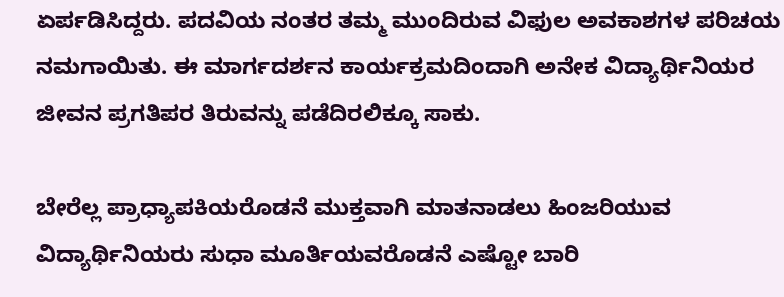ಏರ್ಪಡಿಸಿದ್ದರು. ಪದವಿಯ ನಂತರ ತಮ್ಮ ಮುಂದಿರುವ ವಿಫುಲ ಅವಕಾಶಗಳ ಪರಿಚಯ ನಮಗಾಯಿತು. ಈ ಮಾರ್ಗದರ್ಶನ ಕಾರ್ಯಕ್ರಮದಿಂದಾಗಿ ಅನೇಕ ವಿದ್ಯಾರ್ಥಿನಿಯರ ಜೀವನ ಪ್ರಗತಿಪರ ತಿರುವನ್ನು ಪಡೆದಿರಲಿಕ್ಕೂ ಸಾಕು.

ಬೇರೆಲ್ಲ ಪ್ರಾಧ್ಯಾಪಕಿಯರೊಡನೆ ಮುಕ್ತವಾಗಿ ಮಾತನಾಡಲು ಹಿಂಜರಿಯುವ ವಿದ್ಯಾರ್ಥಿನಿಯರು ಸುಧಾ ಮೂರ್ತಿಯವರೊಡನೆ ಎಷ್ಟೋ ಬಾರಿ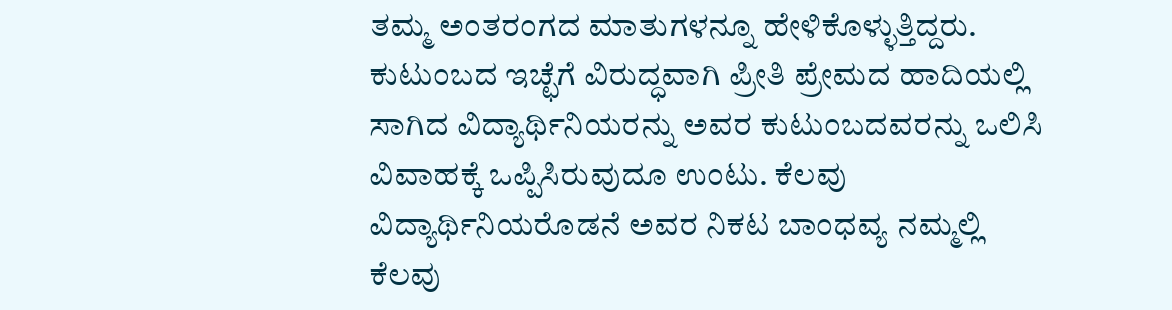ತಮ್ಮ ಅಂತರಂಗದ ಮಾತುಗಳನ್ನೂ ಹೇಳಿಕೊಳ್ಳುತ್ತಿದ್ದರು. ಕುಟುಂಬದ ಇಚ್ಛೆಗೆ ವಿರುದ್ಧವಾಗಿ ಪ್ರೀತಿ ಪ್ರೇಮದ ಹಾದಿಯಲ್ಲಿ ಸಾಗಿದ ವಿದ್ಯಾರ್ಥಿನಿಯರನ್ನು ಅವರ ಕುಟುಂಬದವರನ್ನು ಒಲಿಸಿ ವಿವಾಹಕ್ಕೆ ಒಪ್ಪಿಸಿರುವುದೂ ಉಂಟು. ಕೆಲವು ವಿದ್ಯಾರ್ಥಿನಿಯರೊಡನೆ ಅವರ ನಿಕಟ ಬಾಂಧವ್ಯ ನಮ್ಮಲ್ಲಿ ಕೆಲವು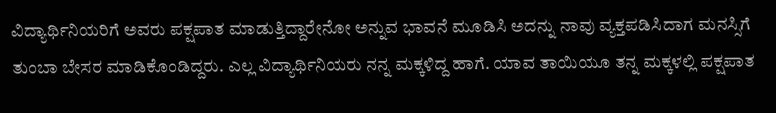ವಿದ್ಯಾರ್ಥಿನಿಯರಿಗೆ ಅವರು ಪಕ್ಷಪಾತ ಮಾಡುತ್ತಿದ್ದಾರೇನೋ ಅನ್ನುವ ಭಾವನೆ ಮೂಡಿಸಿ ಅದನ್ನು ನಾವು ವ್ಯಕ್ತಪಡಿಸಿದಾಗ ಮನಸ್ಸಿಗೆ ತುಂಬಾ ಬೇಸರ ಮಾಡಿಕೊಂಡಿದ್ದರು. ಎಲ್ಲ ವಿದ್ಯಾರ್ಥಿನಿಯರು ನನ್ನ ಮಕ್ಕಳಿದ್ದ ಹಾಗೆ. ಯಾವ ತಾಯಿಯೂ ತನ್ನ ಮಕ್ಕಳಲ್ಲಿ ಪಕ್ಷಪಾತ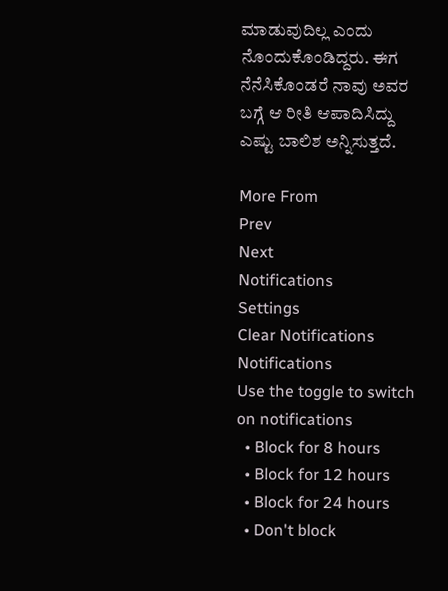ಮಾಡುವುದಿಲ್ಲ ಎಂದು ನೊಂದುಕೊಂಡಿದ್ದರು. ಈಗ ನೆನೆಸಿಕೊಂಡರೆ ನಾವು ಅವರ ಬಗ್ಗೆ ಆ ರೀತಿ ಆಪಾದಿಸಿದ್ದು ಎಷ್ಟು ಬಾಲಿಶ ಅನ್ನಿಸುತ್ತದೆ.

More From
Prev
Next
Notifications
Settings
Clear Notifications
Notifications
Use the toggle to switch on notifications
  • Block for 8 hours
  • Block for 12 hours
  • Block for 24 hours
  • Don't block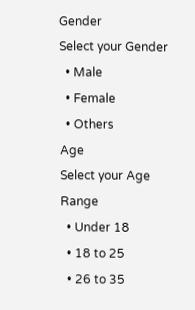Gender
Select your Gender
  • Male
  • Female
  • Others
Age
Select your Age Range
  • Under 18
  • 18 to 25
  • 26 to 35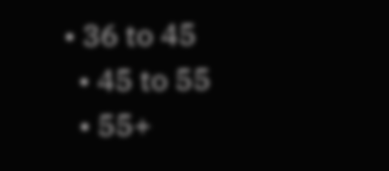• 36 to 45
  • 45 to 55
  • 55+